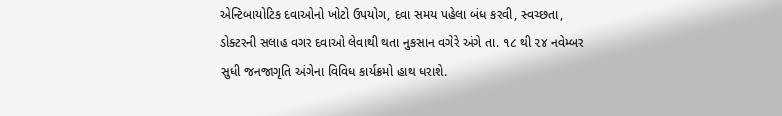એન્ટિબાયોટિક દવાઓનો ખોટો ઉપયોગ, દવા સમય પહેલા બંધ કરવી, સ્વચ્છતા, ડોક્ટરની સલાહ વગર દવાઓ લેવાથી થતા નુકસાન વગેરે અંગે તા. ૧૮ થી ૨૪ નવેમ્બર સુધી જનજાગૃતિ અંગેના વિવિધ કાર્યક્રમો હાથ ધરાશે.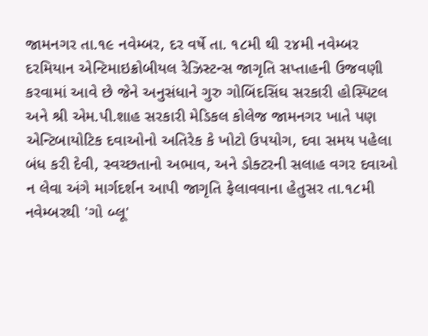જામનગર તા.૧૯ નવેમ્બર, દર વર્ષે તા. ૧૮મી થી ૨૪મી નવેમ્બર દરમિયાન એન્ટિમાઇક્રોબીયલ રેઝિસ્ટન્સ જાગૃતિ સપ્તાહની ઉજવણી કરવામાં આવે છે જેને અનુસંધાને ગુરુ ગોબિંદસિંઘ સરકારી હોસ્પિટલ અને શ્રી એમ.પી.શાહ સરકારી મેડિકલ કોલેજ જામનગર ખાતે પણ એન્ટિબાયોટિક દવાઓનો અતિરેક કે ખોટો ઉપયોગ, દવા સમય પહેલા બંધ કરી દેવી, સ્વચ્છતાનો અભાવ, અને ડોક્ટરની સલાહ વગર દવાઓ ન લેવા અંગે માર્ગદર્શન આપી જાગૃતિ ફેલાવવાના હેતુસર તા.૧૮મી નવેમ્બરથી 'ગો બ્લૂ'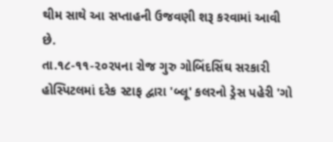થીમ સાથે આ સપ્તાહની ઉજવણી શરૂ કરવામાં આવી છે.
તા.૧૮-૧૧-૨૦૨૫ના રોજ ગુરુ ગોબિંદસિંઘ સરકારી હોસ્પિટલમાં દરેક સ્ટાફ દ્વારા 'બ્લૂ' કલરનો ડ્રેસ પહેરી 'ગો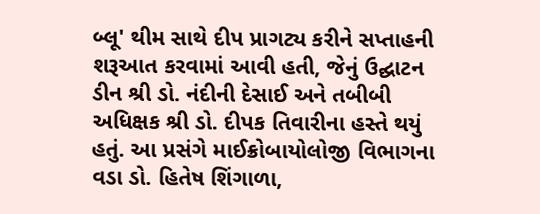બ્લૂ' થીમ સાથે દીપ પ્રાગટ્ય કરીને સપ્તાહની શરૂઆત કરવામાં આવી હતી, જેનું ઉદ્ઘાટન ડીન શ્રી ડો. નંદીની દેસાઈ અને તબીબી અધિક્ષક શ્રી ડો. દીપક તિવારીના હસ્તે થયું હતું. આ પ્રસંગે માઈક્રોબાયોલોજી વિભાગના વડા ડો. હિતેષ શિંગાળા,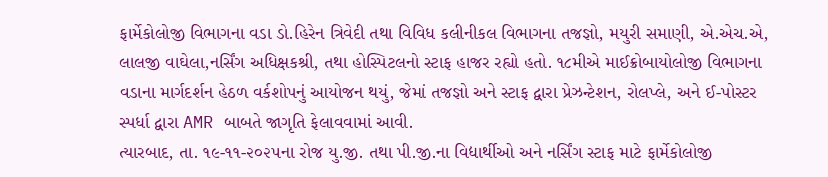ફાર્મેકોલોજી વિભાગના વડા ડો.હિરેન ત્રિવેદી તથા વિવિધ કલીનીકલ વિભાગના તજજ્ઞો, મયુરી સમાણી, એ.એચ.એ, લાલજી વાઘેલા,નર્સિંગ અધિક્ષકશ્રી, તથા હોસ્પિટલનો સ્ટાફ હાજર રહ્યો હતો. ૧૮મીએ માઈક્રોબાયોલોજી વિભાગના વડાના માર્ગદર્શન હેઠળ વર્કશોપનું આયોજન થયું, જેમાં તજજ્ઞો અને સ્ટાફ દ્વારા પ્રેઝન્ટેશન, રોલપ્લે, અને ઈ-પોસ્ટર સ્પર્ધા દ્વારા AMR બાબતે જાગૃતિ ફેલાવવામાં આવી.
ત્યારબાદ, તા. ૧૯-૧૧-૨૦૨૫ના રોજ યુ.જી. તથા પી.જી.ના વિદ્યાર્થીઓ અને નર્સિંગ સ્ટાફ માટે ફાર્મેકોલોજી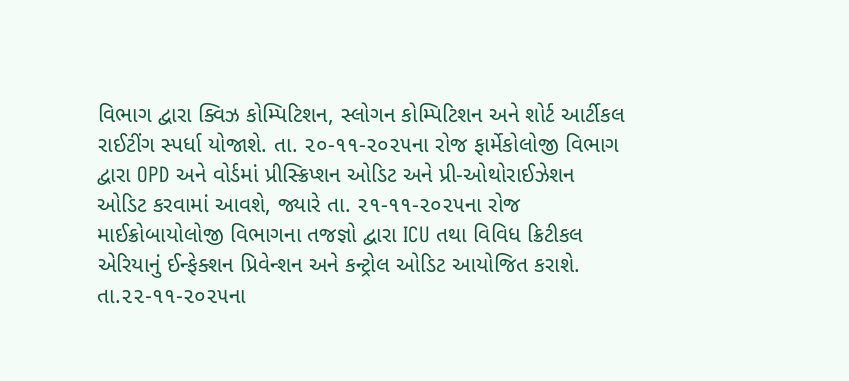વિભાગ દ્વારા ક્વિઝ કોમ્પિટિશન, સ્લોગન કોમ્પિટિશન અને શોર્ટ આર્ટીકલ રાઈટીંગ સ્પર્ધા યોજાશે. તા. ૨૦-૧૧-૨૦૨૫ના રોજ ફાર્મેકોલોજી વિભાગ દ્વારા OPD અને વોર્ડમાં પ્રીસ્ક્રિપ્શન ઓડિટ અને પ્રી-ઓથોરાઈઝેશન ઓડિટ કરવામાં આવશે, જ્યારે તા. ૨૧-૧૧-૨૦૨૫ના રોજ માઈક્રોબાયોલોજી વિભાગના તજજ્ઞો દ્વારા ICU તથા વિવિધ ક્રિટીકલ એરિયાનું ઈન્ફેક્શન પ્રિવેન્શન અને કન્ટ્રોલ ઓડિટ આયોજિત કરાશે. તા.૨૨-૧૧-૨૦૨૫ના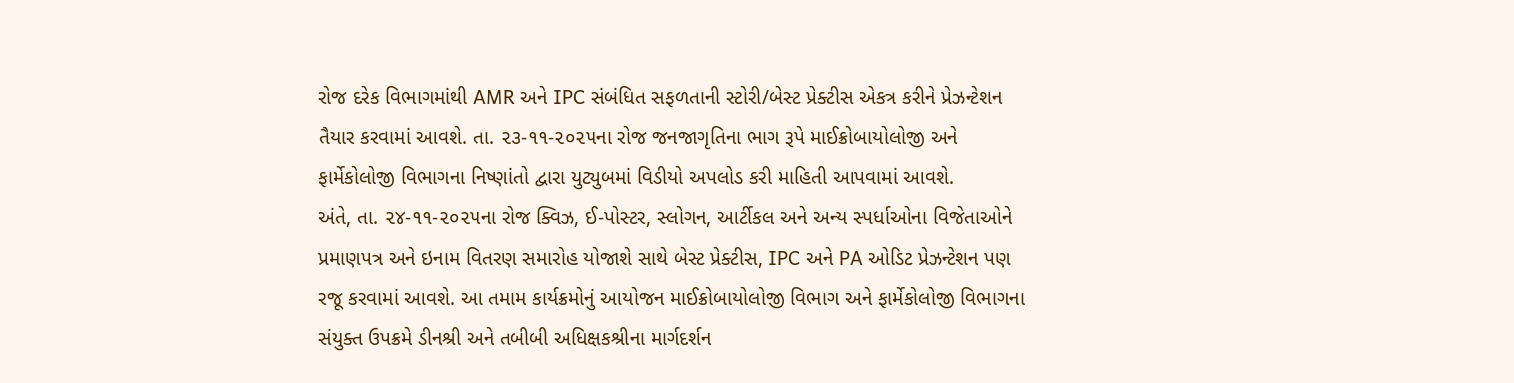રોજ દરેક વિભાગમાંથી AMR અને IPC સંબંધિત સફળતાની સ્ટોરી/બેસ્ટ પ્રેક્ટીસ એકત્ર કરીને પ્રેઝન્ટેશન તૈયાર કરવામાં આવશે. તા. ૨૩-૧૧-૨૦૨૫ના રોજ જનજાગૃતિના ભાગ રૂપે માઈક્રોબાયોલોજી અને ફાર્મેકોલોજી વિભાગના નિષ્ણાંતો દ્વારા યુટ્યુબમાં વિડીયો અપલોડ કરી માહિતી આપવામાં આવશે.
અંતે, તા. ૨૪-૧૧-૨૦૨૫ના રોજ ક્વિઝ, ઈ-પોસ્ટર, સ્લોગન, આર્ટીકલ અને અન્ય સ્પર્ધાઓના વિજેતાઓને પ્રમાણપત્ર અને ઇનામ વિતરણ સમારોહ યોજાશે સાથે બેસ્ટ પ્રેક્ટીસ, IPC અને PA ઓડિટ પ્રેઝન્ટેશન પણ રજૂ કરવામાં આવશે. આ તમામ કાર્યક્રમોનું આયોજન માઈક્રોબાયોલોજી વિભાગ અને ફાર્મેકોલોજી વિભાગના સંયુક્ત ઉપક્રમે ડીનશ્રી અને તબીબી અધિક્ષકશ્રીના માર્ગદર્શન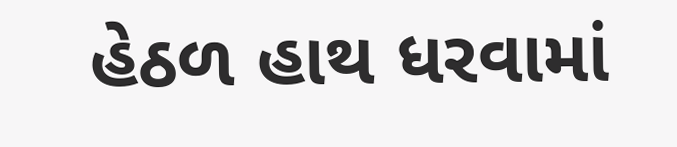હેઠળ હાથ ધરવામાં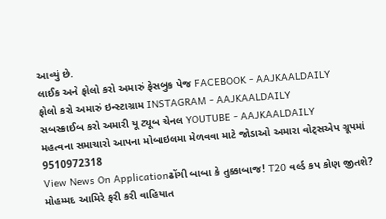આવ્યું છે.
લાઈક અને ફોલો કરો અમારું ફેસબુક પેજ FACEBOOK - AAJKAALDAILY
ફોલો કરો અમારું ઇન્સ્ટાગ્રામ INSTAGRAM - AAJKAALDAILY
સબસ્ક્રાઈબ કરો અમારી યૂ ટ્યૂબ ચેનલ YOUTUBE - AAJKAALDAILY
મહત્વના સમાચારો આપના મોબાઇલમા મેળવવા માટે જોડાઓ અમારા વોટ્સએપ ગ્રૂપમાં 9510972318
View News On Applicationઢોંગી બાબા કે તુક્કાબાજ! T20 વર્લ્ડ કપ કોણ જીતશે? મોહમ્મદ આમિરે ફરી કરી વાહિયાત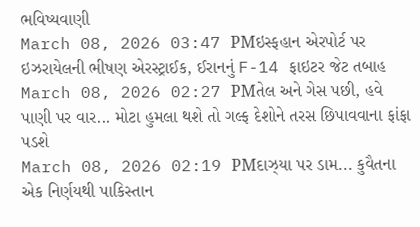ભવિષ્યવાણી
March 08, 2026 03:47 PMઇસ્ફહાન એરપોર્ટ પર ઇઝરાયેલની ભીષણ એરસ્ટ્રાઈક, ઈરાનનું F-14 ફાઇટર જેટ તબાહ
March 08, 2026 02:27 PMતેલ અને ગેસ પછી, હવે પાણી પર વાર... મોટા હુમલા થશે તો ગલ્ફ દેશોને તરસ છિપાવવાના ફાંફા પડશે
March 08, 2026 02:19 PMદાઝ્યા પર ડામ... કુવૈતના એક નિર્ણયથી પાકિસ્તાન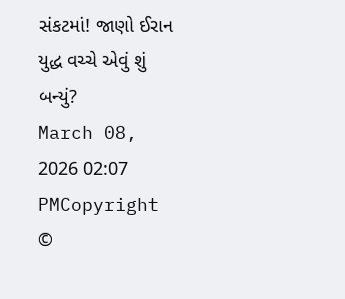સંકટમાં! જાણો ઈરાન યુદ્ધ વચ્ચે એવું શું બન્યું?
March 08, 2026 02:07 PMCopyright ©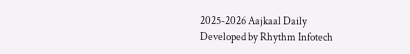2025-2026 Aajkaal Daily
Developed by Rhythm Infotech